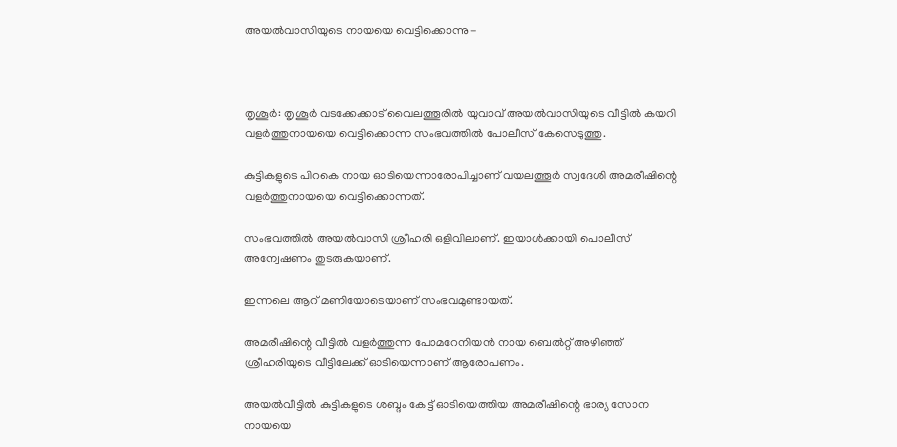അയല്‍വാസിയുടെ നായയെ വെട്ടിക്കൊന്നു-



തൃശൂര്‍: തൃശൂര്‍ വടക്കേക്കാട് വൈലത്തൂരില്‍ യുവാവ് അയല്‍വാസിയുടെ വീട്ടില്‍ കയറി വളര്‍ത്തുനായയെ വെട്ടിക്കൊന്ന സംഭവത്തില്‍ പോലീസ് കേസെടുത്തു.

കുട്ടികളുടെ പിറകെ നായ ഓടിയെന്നാരോപിച്ചാണ് വയലത്തൂര്‍ സ്വദേശി അമരീഷിന്റെ വളര്‍ത്തുനായയെ വെട്ടിക്കൊന്നത്.

സംഭവത്തില്‍ അയല്‍വാസി ശ്രീഹരി ഒളിവിലാണ്. ഇയാള്‍ക്കായി പൊലീസ് അന്വേഷണം തുടരുകയാണ്.

ഇന്നലെ ആറ് മണിയോടെയാണ് സംഭവമുണ്ടായത്.

അമരീഷിന്റെ വീട്ടില്‍ വളര്‍ത്തുന്ന പോമറേനിയന്‍ നായ ബെല്‍റ്റ് അഴിഞ്ഞ് ശ്രീഹരിയുടെ വീട്ടിലേക്ക് ഓടിയെന്നാണ് ആരോപണം.

അയല്‍വീട്ടില്‍ കുട്ടികളുടെ ശബ്ദം കേട്ട് ഓടിയെത്തിയ അമരീഷിന്റെ ഭാര്യ സോന നായയെ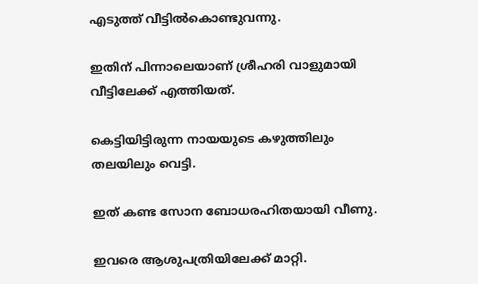എടുത്ത് വീട്ടില്‍കൊണ്ടുവന്നു.

ഇതിന് പിന്നാലെയാണ് ശ്രീഹരി വാളുമായി വീട്ടിലേക്ക് എത്തിയത്.

കെട്ടിയിട്ടിരുന്ന നായയുടെ കഴുത്തിലും തലയിലും വെട്ടി.

ഇത് കണ്ട സോന ബോധരഹിതയായി വീണു.

ഇവരെ ആശുപത്രിയിലേക്ക് മാറ്റി.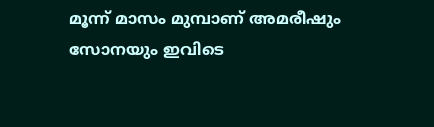മൂന്ന് മാസം മുമ്പാണ് അമരീഷും സോനയും ഇവിടെ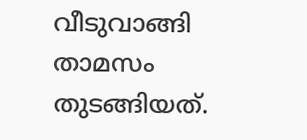വീടുവാങ്ങി താമസം തുടങ്ങിയത്.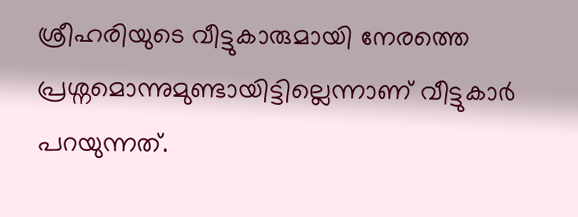ശ്രീഹരിയുടെ വീട്ടുകാരുമായി നേരത്തെ പ്രശ്നമൊന്നുമുണ്ടായിട്ടില്ലെന്നാണ് വീട്ടുകാര്‍ പറയുന്നത്.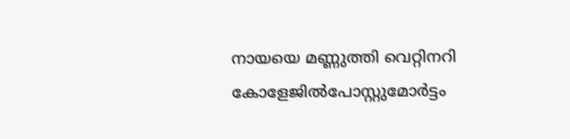നായയെ മണ്ണുത്തി വെറ്റിനറി കോളേജില്‍പോസ്റ്റുമോര്‍ട്ടം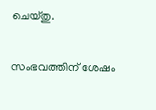ചെയ്തു.

സംഭവത്തിന് ശേഷം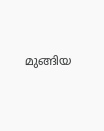മുങ്ങിയ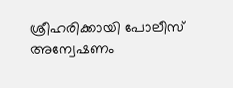ശ്രീഹരിക്കായി പോലീസ് അന്വേഷണം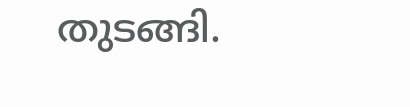തുടങ്ങി.